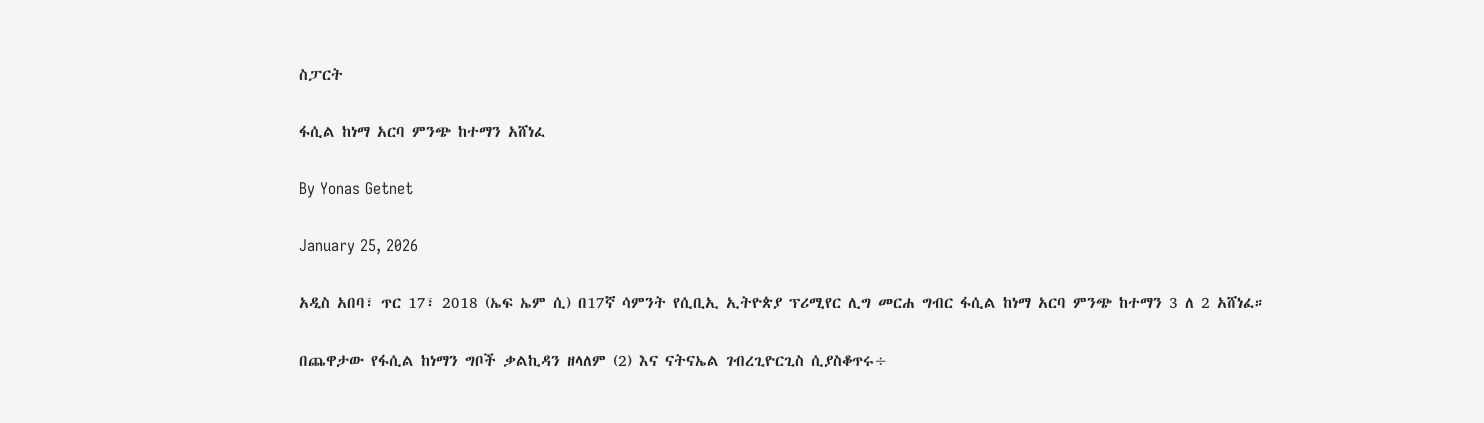ስፓርት

ፋሲል ከነማ አርባ ምንጭ ከተማን አሸነፈ

By Yonas Getnet

January 25, 2026

አዲስ አበባ፣ ጥር 17፣ 2018 (ኤፍ ኤም ሲ) በ17ኛ ሳምንት የሲቢኢ ኢትዮጵያ ፕሪሚየር ሊግ መርሐ ግብር ፋሲል ከነማ አርባ ምንጭ ከተማን 3 ለ 2 አሸነፈ።

በጨዋታው የፋሲል ከነማን ግቦች ቃልኪዳን ዘላለም (2) እና ናትናኤል ገብረጊዮርጊስ ሲያስቆጥሩ÷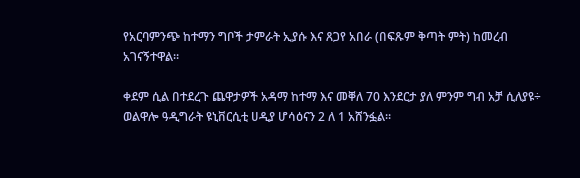የአርባምንጭ ከተማን ግቦች ታምራት ኢያሱ እና ጸጋየ አበራ (በፍጹም ቅጣት ምት) ከመረብ አገናኝተዋል።

ቀደም ሲል በተደረጉ ጨዋታዎች አዳማ ከተማ እና መቐለ 70 እንደርታ ያለ ምንም ግብ አቻ ሲለያዩ÷ ወልዋሎ ዓዲግራት ዩኒቨርሲቲ ሀዲያ ሆሳዕናን 2 ለ 1 አሸንፏል።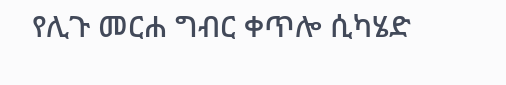የሊጉ መርሐ ግብር ቀጥሎ ሲካሄድ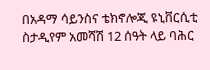በአዳማ ሳይንስና ቴክኖሎጂ ዩኒቨርሲቲ ስታዲየም አመሻሽ 12 ሰዓት ላይ ባሕር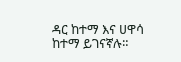ዳር ከተማ እና ሀዋሳ ከተማ ይገናኛሉ።